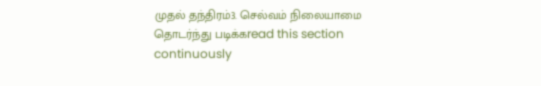முதல் தந்திரம்3. செல்வம் நிலையாமை
தொடர்ந்து படிக்கread this section continuously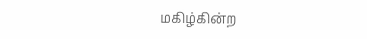மகிழ்கின்ற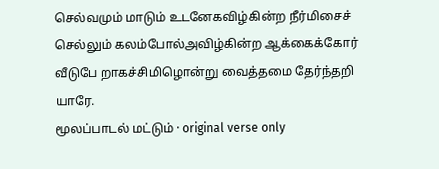செல்வமும் மாடும் உடனேகவிழ்கின்ற நீர்மிசைச் செல்லும் கலம்போல்அவிழ்கின்ற ஆக்கைக்கோர் வீடுபே றாகச்சிமிழொன்று வைத்தமை தேர்ந்தறி யாரே.
மூலப்பாடல் மட்டும் · original verse only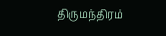திருமந்திரம்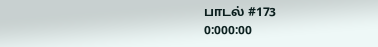பாடல் #173
0:000:00